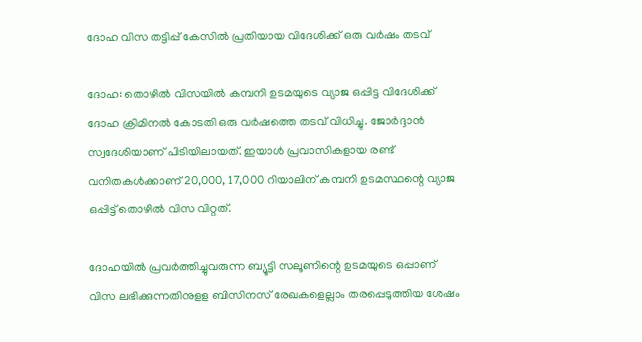ദോഹ വിസ തട്ടിപ്പ് കേസില്‍ പ്രതിയായ വിദേശിക്ക് ഒരു വര്‍ഷം തടവ്

ദോഹ: തൊഴില്‍ വിസയില്‍ കമ്പനി ഉടമയുടെ വ്യാജ ഒപ്പിട്ട വിദേശിക്ക് ദോഹ ക്രിമിനല്‍ കോടതി ഒരു വര്‍ഷത്തെ തടവ് വിധിച്ചു. ജോര്‍ദ്ദാന്‍ സ്വദേശിയാണ് പിടിയിലായത്. ഇയാള്‍ പ്രവാസികളായ രണ്ട് വനിതകള്‍ക്കാണ് 20,000, 17,000 റിയാലിന് കമ്പനി ഉടമസ്ഥന്റെ വ്യാജ ഒപ്പിട്ട് തൊഴില്‍ വിസ വിറ്റത്.

ദോഹയില്‍ പ്രവര്‍ത്തിച്ചുവരുന്ന ബ്യൂട്ടി സലൂണിന്റെ ഉടമയുടെ ഒപ്പാണ് വിസ ലഭിക്കുന്നതിനുളള ബിസിനസ് രേഖകളെല്ലാം തരപ്പെടുത്തിയ ശേഷം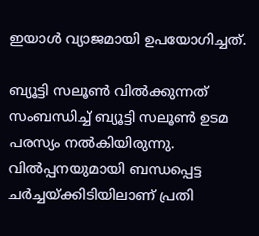ഇയാള്‍ വ്യാജമായി ഉപയോഗിച്ചത്.

ബ്യൂട്ടി സലൂണ്‍ വില്‍ക്കുന്നത് സംബന്ധിച്ച് ബ്യൂട്ടി സലൂണ്‍ ഉടമ പരസ്യം നല്‍കിയിരുന്നു. വില്‍പ്പനയുമായി ബന്ധപ്പെട്ട ചര്‍ച്ചയ്ക്കിടിയിലാണ് പ്രതി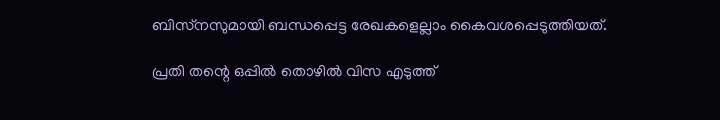ബിസ്‌നസുമായി ബന്ധപ്പെട്ട രേഖകളെല്ലാം കൈവശപ്പെടുത്തിയത്.

പ്രതി തന്റെ ഒപ്പില്‍ തൊഴില്‍ വിസ എടുത്ത്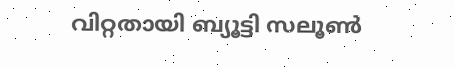വിറ്റതായി ബ്യൂട്ടി സലൂണ്‍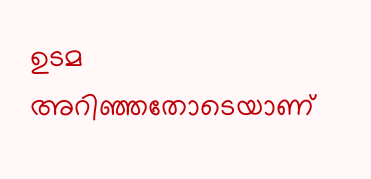ഉടമ അറിഞ്ഞതോടെയാണ്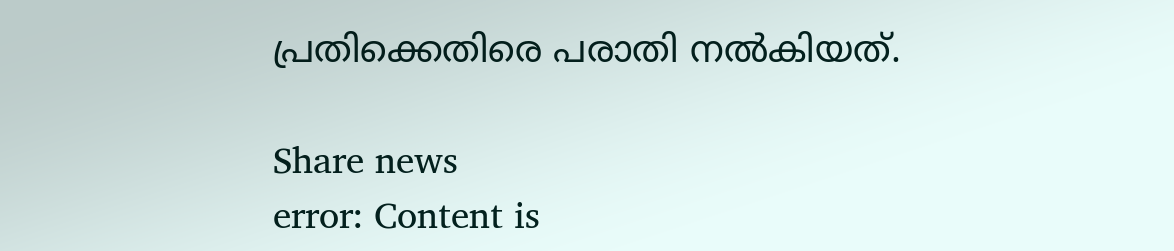പ്രതിക്കെതിരെ പരാതി നല്‍കിയത്.

Share news
error: Content is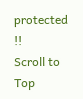protected !!
Scroll to Top